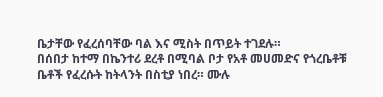ቤታቸው የፈረሰባቸው ባል እና ሚስት በጥይት ተገደሉ።
በሰበታ ከተማ በኬንተሪ ደረቶ በሚባል ቦታ የአቶ መሀመድና የጎረቤቶቹ ቤቶች የፈረሱት ከትላንት በስቲያ ነበረ። ሙሉ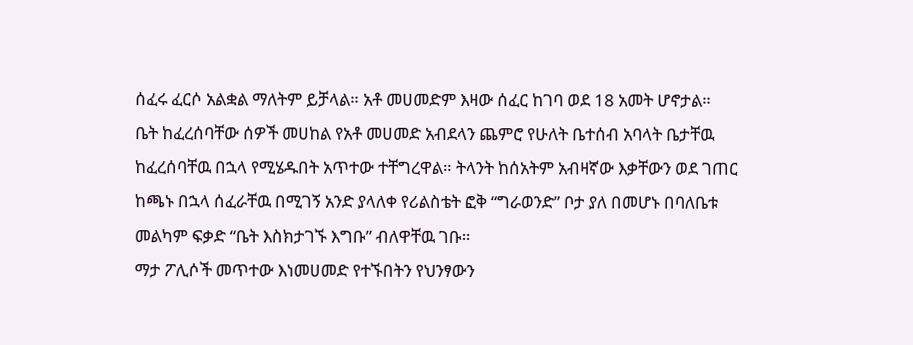ሰፈሩ ፈርሶ አልቋል ማለትም ይቻላል። አቶ መሀመድም እዛው ሰፈር ከገባ ወደ 18 አመት ሆኖታል።
ቤት ከፈረሰባቸው ሰዎች መሀከል የአቶ መሀመድ አብደላን ጨምሮ የሁለት ቤተሰብ አባላት ቤታቸዉ ከፈረሰባቸዉ በኋላ የሚሄዱበት አጥተው ተቸግረዋል። ትላንት ከሰአትም አብዛኛው እቃቸውን ወደ ገጠር ከጫኑ በኋላ ሰፈራቸዉ በሚገኝ አንድ ያላለቀ የሪልስቴት ፎቅ “ግራወንድ” ቦታ ያለ በመሆኑ በባለቤቱ መልካም ፍቃድ “ቤት እስክታገኙ እግቡ” ብለዋቸዉ ገቡ።
ማታ ፖሊሶች መጥተው እነመሀመድ የተኙበትን የህንፃውን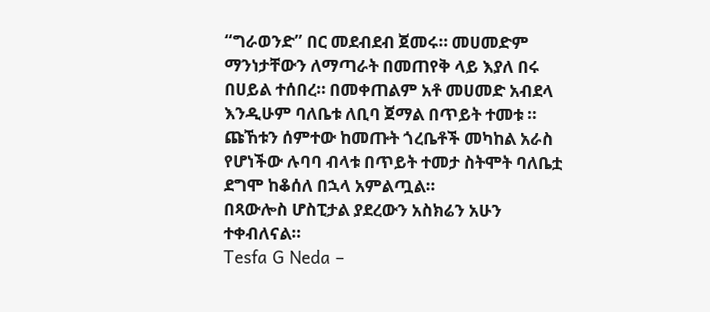“ግራወንድ” በር መደብደብ ጀመሩ። መሀመድም ማንነታቸውን ለማጣራት በመጠየቅ ላይ እያለ በሩ በሀይል ተሰበረ። በመቀጠልም አቶ መሀመድ አብደላ እንዲሁም ባለቤቱ ለቢባ ጀማል በጥይት ተመቱ ።
ጩኸቱን ሰምተው ከመጡት ጎረቤቶች መካከል አራስ የሆነችው ሉባባ ብላቱ በጥይት ተመታ ስትሞት ባለቤቷ ደግሞ ከቆሰለ በኋላ አምልጧል።
በጻውሎስ ሆስፒታል ያደረውን አስክሬን አሁን ተቀብለናል።
Tesfa G Neda –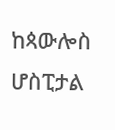ከጳውሎስ ሆስፒታል